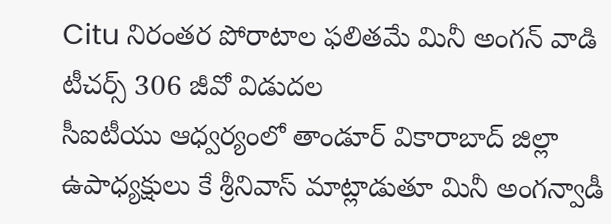Citu నిరంతర పోరాటాల ఫలితమే మినీ అంగన్ వాడి టీచర్స్ 306 జీవో విడుదల
సీఐటీయు ఆధ్వర్యంలో తాండూర్ వికారాబాద్ జిల్లా ఉపాధ్యక్షులు కే శ్రీనివాస్ మాట్లాడుతూ మినీ అంగన్వాడీ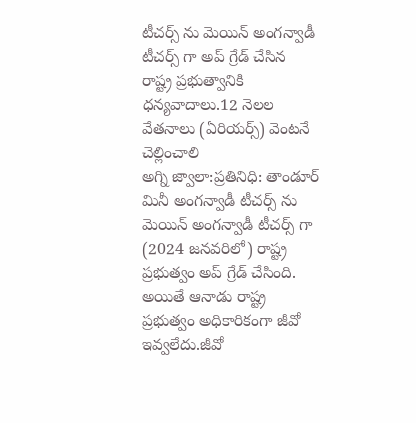టీచర్స్ ను మెయిన్ అంగన్వాడీ టీచర్స్ గా అప్ గ్రేడ్ చేసిన రాష్ట్ర ప్రభుత్వానికి ధన్యవాదాలు.12 నెలల వేతనాలు (ఏరియర్స్) వెంటనే చెల్లించాలి
అగ్ని జ్వాలా:ప్రతినిధి: తాండూర్
మినీ అంగన్వాడీ టీచర్స్ ను మెయిన్ అంగన్వాడీ టీచర్స్ గా (2024 జనవరిలో) రాష్ట్ర ప్రభుత్వం అప్ గ్రేడ్ చేసింది. అయితే ఆనాడు రాష్ట్ర ప్రభుత్వం అధికారికంగా జీవో ఇవ్వలేదు.జీవో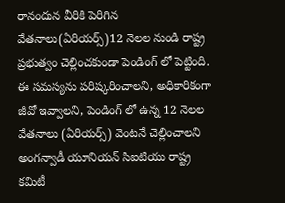రానందున వీరికి పెరిగిన వేతనాలు(ఏరియర్స్)12 నెలల నుండి రాష్ట్ర ప్రభుత్వం చెల్లించకుండా పెండింగ్ లో పెట్టింది. ఈ సమస్యను పరిష్కరించాలని, అధికారికంగా జీవో ఇవ్వాలని, పెండింగ్ లో ఉన్న 12 నెలల వేతనాలు (ఏరియర్స్) వెంటనే చెల్లించాలని అంగన్వాడీ యూనియన్ సిఐటియు రాష్ట్ర కమిటీ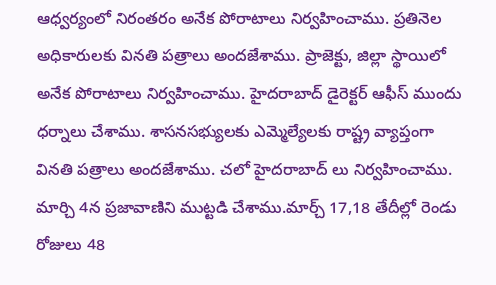ఆధ్వర్యంలో నిరంతరం అనేక పోరాటాలు నిర్వహించాము. ప్రతినెల అధికారులకు వినతి పత్రాలు అందజేశాము. ప్రాజెక్టు, జిల్లా స్థాయిలో అనేక పోరాటాలు నిర్వహించాము. హైదరాబాద్ డైరెక్టర్ ఆఫీస్ ముందు ధర్నాలు చేశాము. శాసనసభ్యులకు ఎమ్మెల్యేలకు రాష్ట్ర వ్యాప్తంగా వినతి పత్రాలు అందజేశాము. చలో హైదరాబాద్ లు నిర్వహించాము. మార్చి 4న ప్రజావాణిని ముట్టడి చేశాము.మార్చ్ 17,18 తేదీల్లో రెండు రోజులు 48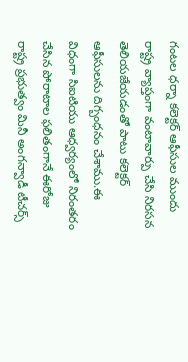గంటల ధర్నా కలెక్టర్ ఆఫీసుల ముందు రాష్ట్ర వ్యాప్తంగా వంటావార్పు చేసి నిరసన తెలియజేయడంతో పాటు కలెక్టర్ ఆఫీసులను దిగ్బంధనం చేశాము.ఈ విధంగా సిఐటియు ఆధ్వర్యంలో నిరంతరం చేసిన పోరాటాల ఫలితంగానే ఈరోజు రాష్ట్ర ప్రభుత్వం మినీ అంగన్వాడీ టీచర్స్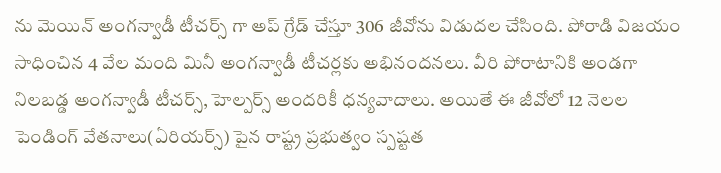ను మెయిన్ అంగన్వాడీ టీచర్స్ గా అప్ గ్రేడ్ చేస్తూ 306 జీవోను విడుదల చేసింది. పోరాడి విజయం సాధించిన 4 వేల మంది మినీ అంగన్వాడీ టీచర్లకు అభినందనలు. వీరి పోరాటానికి అండగా నిలబడ్డ అంగన్వాడీ టీచర్స్, హెల్పర్స్ అందరికీ ధన్యవాదాలు. అయితే ఈ జీవోలో 12 నెలల పెండింగ్ వేతనాలు(ఏరియర్స్) పైన రాష్ట్ర ప్రభుత్వం స్పష్టత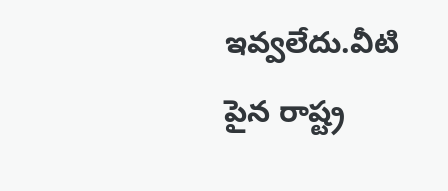ఇవ్వలేదు.వీటి పైన రాష్ట్ర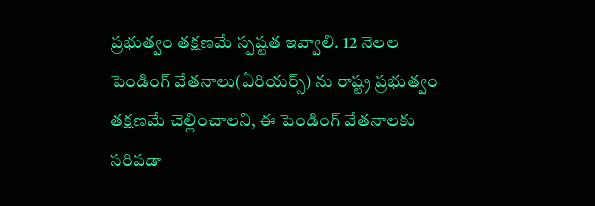ప్రభుత్వం తక్షణమే స్పష్టత ఇవ్వాలి. 12 నెలల పెండింగ్ వేతనాలు(ఏరియర్స్) ను రాష్ట్ర ప్రభుత్వం తక్షణమే చెల్లించాలని, ఈ పెండింగ్ వేతనాలకు సరిపడా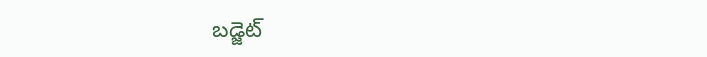బడ్జెట్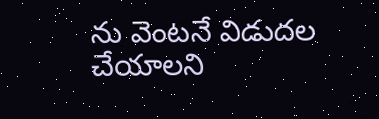ను వెంటనే విడుదల చేయాలని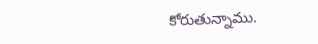కోరుతున్నాము.